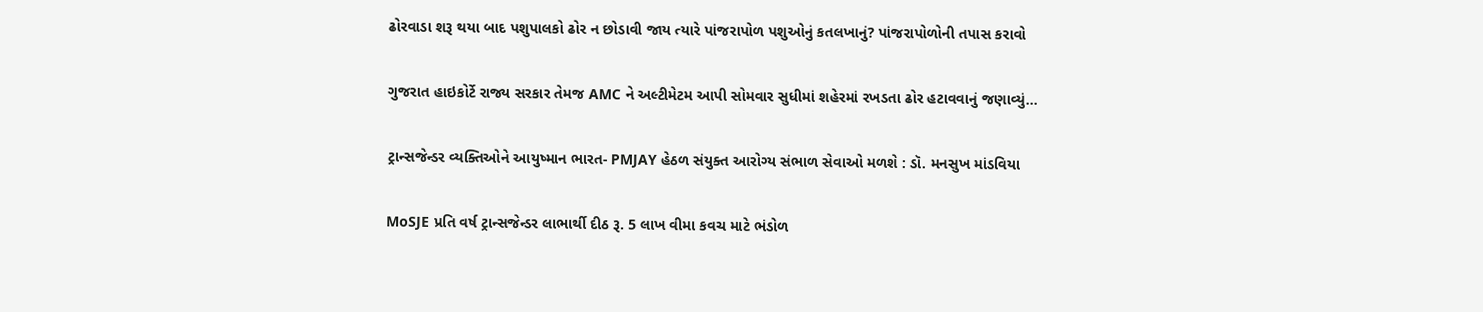ઢોરવાડા શરૂ થયા બાદ પશુપાલકો ઢોર ન છોડાવી જાય ત્યારે પાંજરાપોળ પશુઓનું કતલખાનું? પાંજરાપોળોની તપાસ કરાવો

ગુજરાત હાઇકોર્ટે રાજ્ય સરકાર તેમજ AMC ને અલ્ટીમેટમ આપી સોમવાર સુધીમાં શહેરમાં રખડતા ઢોર હટાવવાનું જણાવ્યું…

ટ્રાન્સજેન્ડર વ્યક્તિઓને આયુષ્માન ભારત- PMJAY હેઠળ સંયુક્ત આરોગ્ય સંભાળ સેવાઓ મળશે : ડૉ. મનસુખ માંડવિયા

MoSJE પ્રતિ વર્ષ ટ્રાન્સજેન્ડર લાભાર્થી દીઠ રૂ. 5 લાખ વીમા કવચ માટે ભંડોળ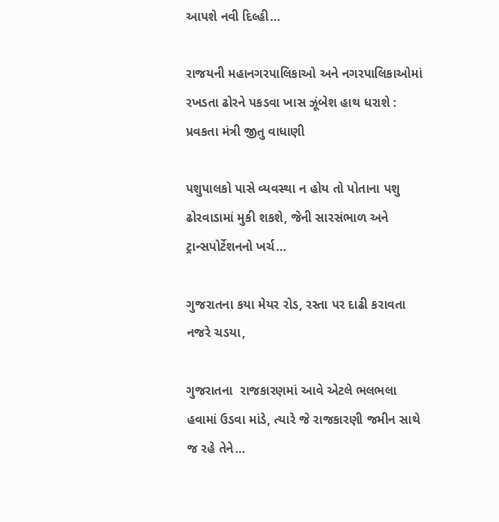આપશે નવી દિલ્હી…

રાજયની મહાનગરપાલિકાઓ અને નગરપાલિકાઓમાં રખડતા ઢોરને પકડવા ખાસ ઝૂંબેશ હાથ ધરાશે : પ્રવકતા મંત્રી જીતુ વાધાણી

પશુપાલકો પાસે વ્યવસ્થા ન હોય તો પોતાના પશુ ઢોરવાડામાં મુકી શકશે, જેની સારસંભાળ અને ટ્રાન્સપોર્ટેશનનો ખર્ચ…

ગુજરાતના કયા મેયર રોડ, રસ્તા પર દાઢી કરાવતા નજરે ચડયા,

ગુજરાતના  રાજકારણમાં આવે એટલે ભલભલા હવામાં ઉડવા માંડે, ત્યારે જે રાજકારણી જમીન સાથે જ રહે તેને…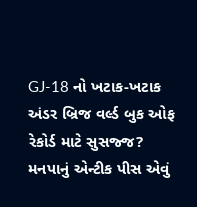GJ-18 નો ખટાક-ખટાક અંડર બ્રિજ વર્લ્ડ બુક ઓફ રેકોર્ડ માટે સુસજ્જ? મનપાનું એન્ટીક પીસ એવું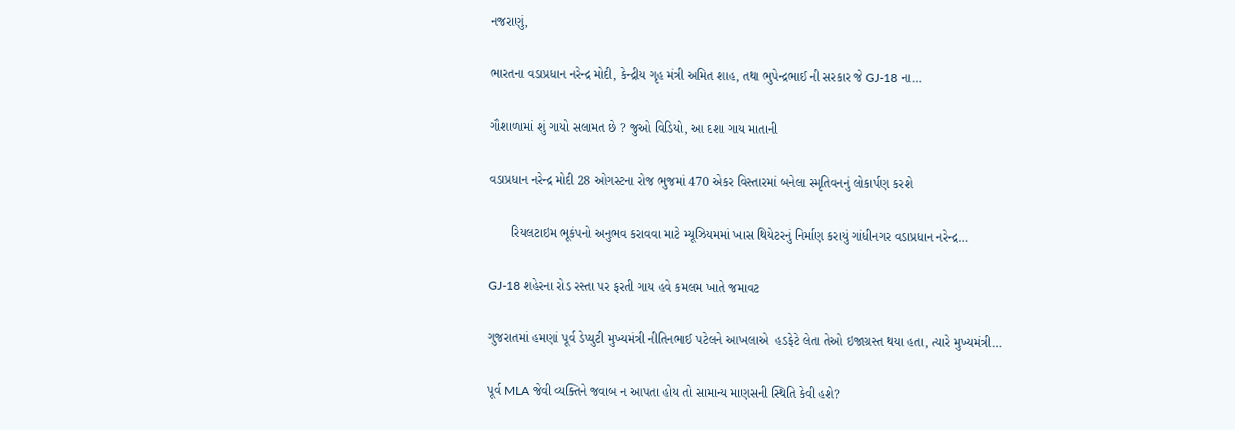નજરાણું,

ભારતના વડાપ્રધાન નરેન્દ્ર મોદી, કેન્દ્રીય ગૃહ મંત્રી અમિત શાહ, તથા ભુપેન્દ્રભાઈ ની સરકાર જે GJ-18 ના…

ગૌશાળામાં શું ગાયો સલામત છે ? જુઓ વિડિયો, આ દશા ગાય માતાની

વડાપ્રધાન નરેન્દ્ર મોદી 28 ઓગસ્ટના રોજ ભુજમાં 470 એકર વિસ્તારમાં બનેલા સ્મૃતિવનનું લોકાર્પણ કરશે

      રિયલટાઇમ ભૂકંપનો અનુભવ કરાવવા માટે મ્યૂઝિયમમાં ખાસ થિયેટરનું નિર્માણ કરાયું ગાંધીનગર વડાપ્રધાન નરેન્દ્ર…

GJ-18 શહેરના રોડ રસ્તા પર ફરતી ગાય હવે કમલમ ખાતે જમાવટ

ગુજરાતમાં હમણાં પૂર્વ ડેપ્યુટી મુખ્યમંત્રી નીતિનભાઈ પટેલને આખલાએ  હડફેટે લેતા તેઓ ઇજાગ્રસ્ત થયા હતા, ત્યારે મુખ્યમંત્રી…

પૂર્વ MLA જેવી વ્યક્તિને જવાબ ન આપતા હોય તો સામાન્ય માણસની સ્થિતિ કેવી હશે?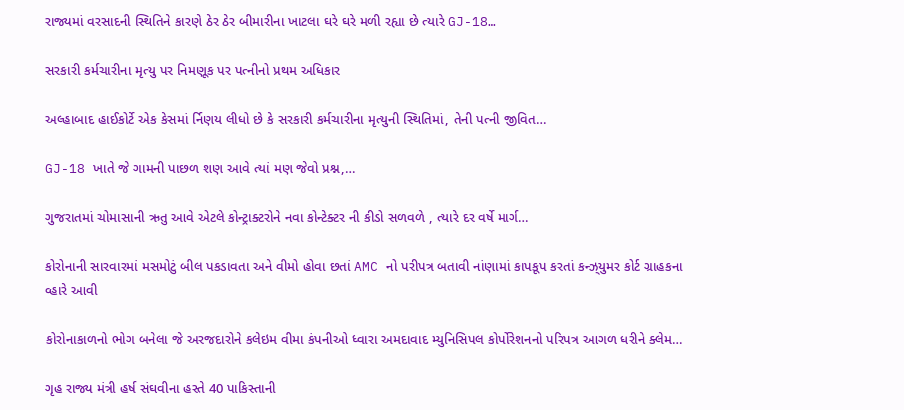રાજ્યમાં વરસાદની સ્થિતિને કારણે ઠેર ઠેર બીમારીના ખાટલા ઘરે ઘરે મળી રહ્યા છે ત્યારે GJ-18…

સરકારી કર્મચારીના મૃત્યુ પર નિમણૂક પર પત્નીનો પ્રથમ અધિકાર

અલ્હાબાદ હાઈકોર્ટે એક કેસમાં ર્નિણય લીધો છે કે સરકારી કર્મચારીના મૃત્યુની સ્થિતિમાં, તેની પત્ની જીવિત…

GJ-18 ખાતે જે ગામની પાછળ શણ આવે ત્યાં મણ જેવો પ્રશ્ન,…

ગુજરાતમાં ચોમાસાની ઋતુ આવે એટલે કોન્ટ્રાક્ટરોને નવા કોન્ટેક્ટર ની કીડો સળવળે , ત્યારે દર વર્ષે માર્ગ…

કોરોનાની સારવારમાં મસમોટું બીલ પકડાવતા અને વીમો હોવા છતાં AMC નો પરીપત્ર બતાવી નાંણામાં કાપકૂપ કરતાં કન્ઝ્‌યુમર કોર્ટ ગ્રાહકના વ્હારે આવી

કોરોનાકાળનો ભોગ બનેલા જે અરજદારોને કલેઇમ વીમા કંપનીઓ ધ્વારા અમદાવાદ મ્યુનિસિપલ કોર્પોરેશનનો પરિપત્ર આગળ ધરીને ક્લેમ…

ગૃહ રાજ્ય મંત્રી હર્ષ સંઘવીના હસ્તે 40 પાકિસ્તાની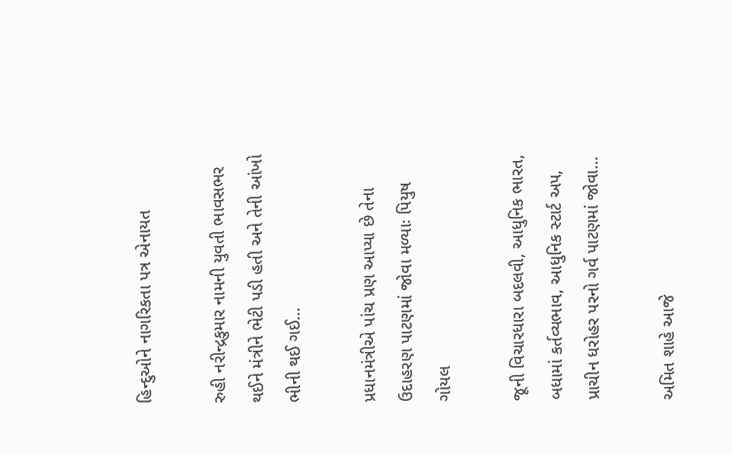હિન્દુઓને નાગરિકતા પત્ર એનાયત

રુહી નરીન્દ્રકુમાર નામની યુવતી ભાવસભર થઈને મંત્રીને ભેટી પડી હતી અને તેની આંખો ભીની થઈ ગઈ…

પ્રધાનમંત્રીએ પાંચ પ્રણ આપ્યા છે તેના ઉદાહરણ પાટણમાં જોવા મળ્યાઃ પિયુષ ગોયલ

જૂની વિચારધારા બદલવી, આધુનિક ભારત, બધામાં કર્તવ્યભાવ, આધુનિક સ્ટાર્ટ અપ, પ્રાચીન ધરોહર પરનો ગર્વ પાટણમાં જોવા…

અમિત શાહે આજે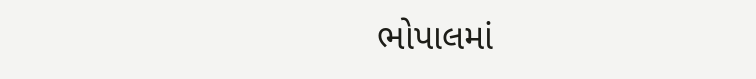ભોપાલમાં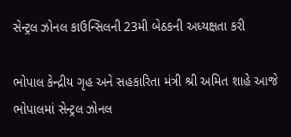સેન્ટ્રલ ઝોનલ કાઉન્સિલની 23મી બેઠકની અધ્યક્ષતા કરી

ભોપાલ કેન્દ્રીય ગૃહ અને સહકારિતા મંત્રી શ્રી અમિત શાહે આજે ભોપાલમાં સેન્ટ્રલ ઝોનલ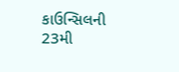કાઉન્સિલની 23મી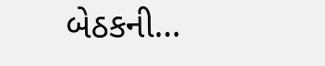બેઠકની…